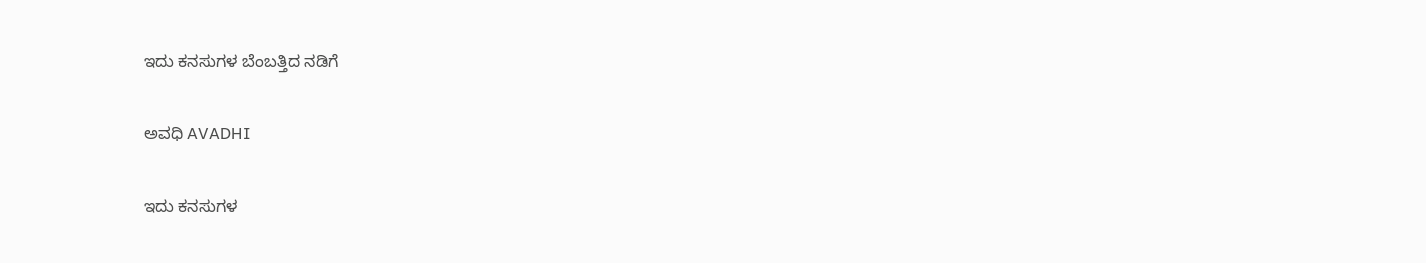ಇದು ಕನಸುಗಳ ಬೆಂಬತ್ತಿದ ನಡಿಗೆ‍

ಅವಧಿ AVADHI

ಇದು ಕನಸುಗಳ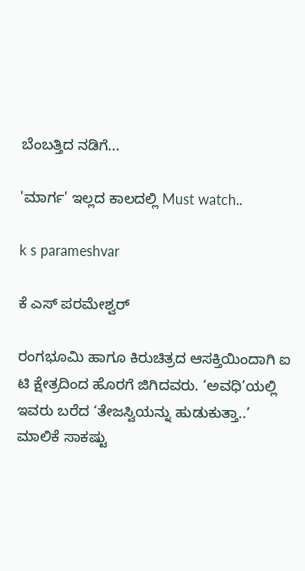ಬೆಂಬತ್ತಿದ ನಡಿಗೆ...

'ಮಾರ್ಗ' ಇಲ್ಲದ ಕಾಲದಲ್ಲಿ Must watch..

k s parameshvar

ಕೆ ಎಸ್ ಪರಮೇಶ್ವರ್

ರಂಗಭೂಮಿ ಹಾಗೂ ಕಿರುಚಿತ್ರದ ಆಸಕ್ತಿಯಿಂದಾಗಿ ಐ ಟಿ ಕ್ಷೇತ್ರದಿಂದ ಹೊರಗೆ ಜಿಗಿದವರು. ‘ಅವಧಿ’ಯಲ್ಲಿ ಇವರು ಬರೆದ ‘ತೇಜಸ್ವಿಯನ್ನು ಹುಡುಕುತ್ತಾ..’ ಮಾಲಿಕೆ ಸಾಕಷ್ಟು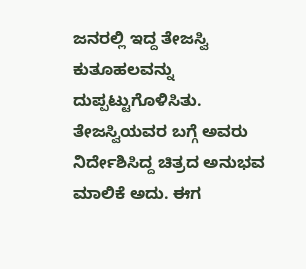ಜನರಲ್ಲಿ ಇದ್ದ ತೇಜಸ್ವಿ ಕುತೂಹಲವನ್ನು ದುಪ್ಪಟ್ಟುಗೊಳಿಸಿತು. ತೇಜಸ್ವಿಯವರ ಬಗ್ಗೆ ಅವರು ನಿರ್ದೇಶಿಸಿದ್ದ ಚಿತ್ರದ ಅನುಭವ ಮಾಲಿಕೆ ಅದು. ಈಗ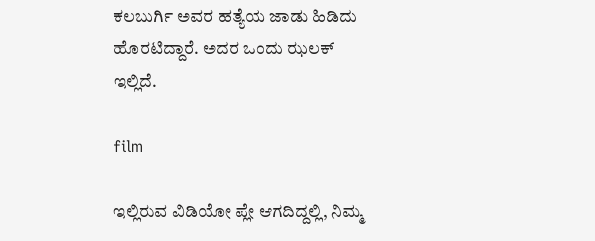ಕಲಬುರ್ಗಿ ಅವರ ಹತ್ಯೆಯ ಜಾಡು ಹಿಡಿದು ಹೊರಟಿದ್ದಾರೆ. ಅದರ ಒಂದು ಝಲಕ್ ಇಲ್ಲಿದೆ.

film

ಇಲ್ಲಿರುವ ವಿಡಿಯೋ ಪ್ಲೇ ಆಗದಿದ್ದಲ್ಲಿ, ನಿಮ್ಮ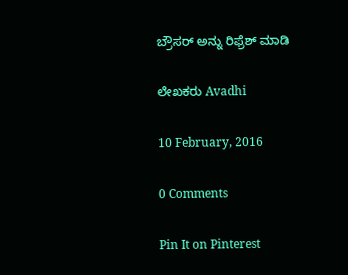ಬ್ರೌಸರ್ ಅನ್ನು ರಿಫ್ರೆಶ್ ಮಾಡಿ

ಲೇಖಕರು Avadhi

10 February, 2016

0 Comments

Pin It on Pinterest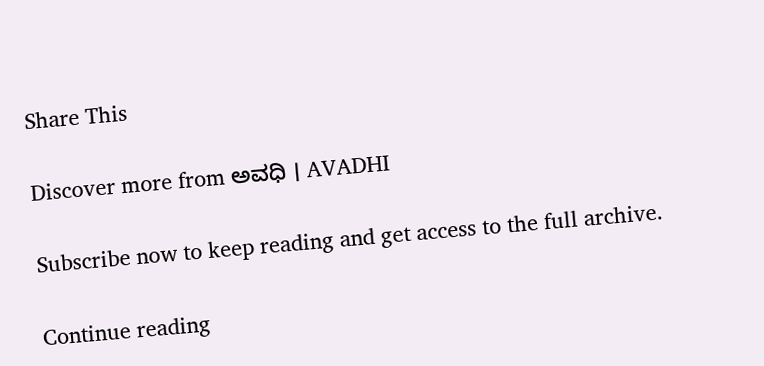Share This

Discover more from ಅವಧಿ । AVADHI

Subscribe now to keep reading and get access to the full archive.

Continue reading